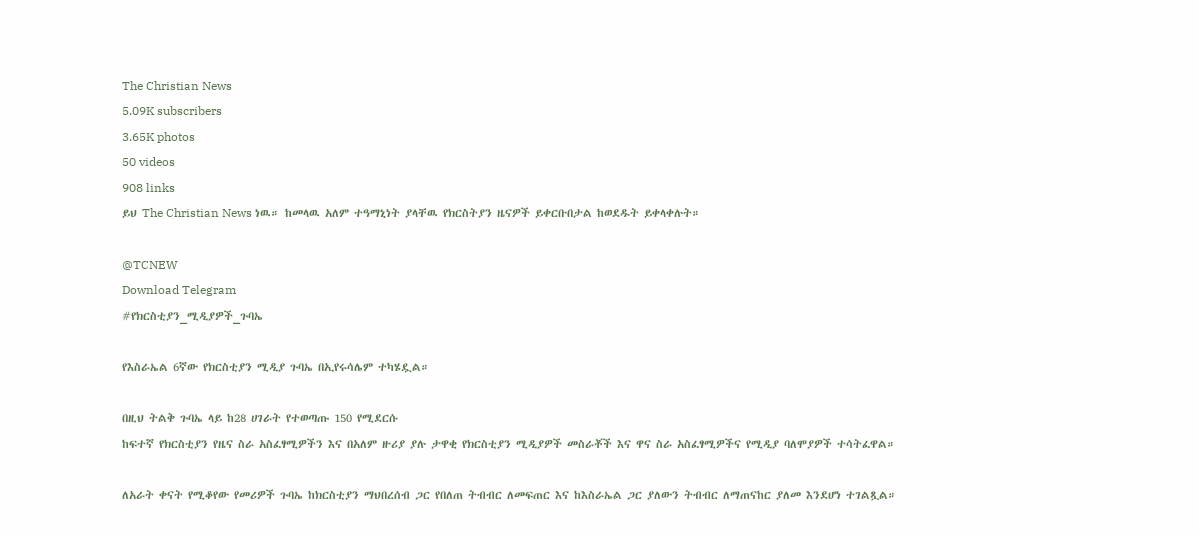The Christian News
5.09K subscribers
3.65K photos
50 videos
908 links
ይህ The Christian News ነዉ። ከመላዉ አለም ተዓማኒነት ያላቸዉ የክርስትያን ዜናዎች ይቀርቡበታል ከወደዱት ይቀላቀሉት።

@TCNEW
Download Telegram
#የክርስቲያን_ሚዲያዎች_ጉባኤ

የእስራኤል 6ኛው የክርስቲያን ሚዲያ ጉባኤ በኢየሩሳሌም ተካሄዷል።

በዚህ ትልቅ ጉባኤ ላይ ከ28 ሀገራት የተወጣጡ 150 የሚደርሱ
ከፍተኛ የክርስቲያን የዜና ስራ አስፈፃሚዎችን እና በአለም ዙሪያ ያሉ ታዋቂ የክርስቲያን ሚዲያዎች መስራቾች እና ዋና ስራ አስፈፃሚዎችና የሚዲያ ባለሞያዎች ተሳትፈዋል።

ለአራት ቀናት የሚቆየው የመሪዎች ጉባኤ ከክርስቲያን ማህበረሰብ ጋር የበለጠ ትብብር ለመፍጠር እና ከእስራኤል ጋር ያለውን ትብብር ለማጠናከር ያለመ እንደሆነ ተገልጿል።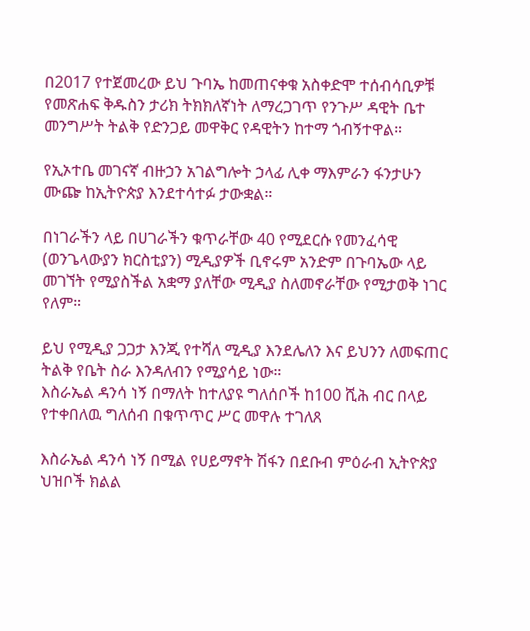በ2017 የተጀመረው ይህ ጉባኤ ከመጠናቀቁ አስቀድሞ ተሰብሳቢዎቹ የመጽሐፍ ቅዱስን ታሪክ ትክክለኛነት ለማረጋገጥ የንጉሥ ዳዊት ቤተ መንግሥት ትልቅ የድንጋይ መዋቅር የዳዊትን ከተማ ጎብኝተዋል።

የኢኦተቤ መገናኛ ብዙኃን አገልግሎት ኃላፊ ሊቀ ማእምራን ፋንታሁን ሙጬ ከኢትዮጵያ እንደተሳተፉ ታውቋል።

በነገራችን ላይ በሀገራችን ቁጥራቸው 40 የሚደርሱ የመንፈሳዊ (ወንጌላውያን ክርስቲያን) ሚዲያዎች ቢኖሩም አንድም በጉባኤው ላይ መገኘት የሚያስችል አቋማ ያለቸው ሚዲያ ስለመኖራቸው የሚታወቅ ነገር የለም።

ይህ የሚዲያ ጋጋታ እንጂ የተሻለ ሚዲያ እንደሌለን እና ይህንን ለመፍጠር ትልቅ የቤት ስራ እንዳለብን የሚያሳይ ነው።
እስራኤል ዳንሳ ነኝ በማለት ከተለያዩ ግለሰቦች ከ100 ሺሕ ብር በላይ የተቀበለዉ ግለሰብ በቁጥጥር ሥር መዋሉ ተገለጸ

እስራኤል ዳንሳ ነኝ በሚል የሀይማኖት ሽፋን በደቡብ ምዕራብ ኢትዮጵያ ህዝቦች ክልል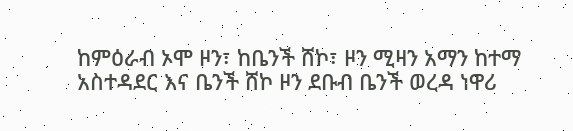ከምዕራብ ኦሞ ዞን፣ ከቤንች ሸኮ፣ ዞን ሚዛን አማን ከተማ አስተዳደር እና ቤንች ሸኮ ዞን ደቡብ ቤንች ወረዳ ነዋሪ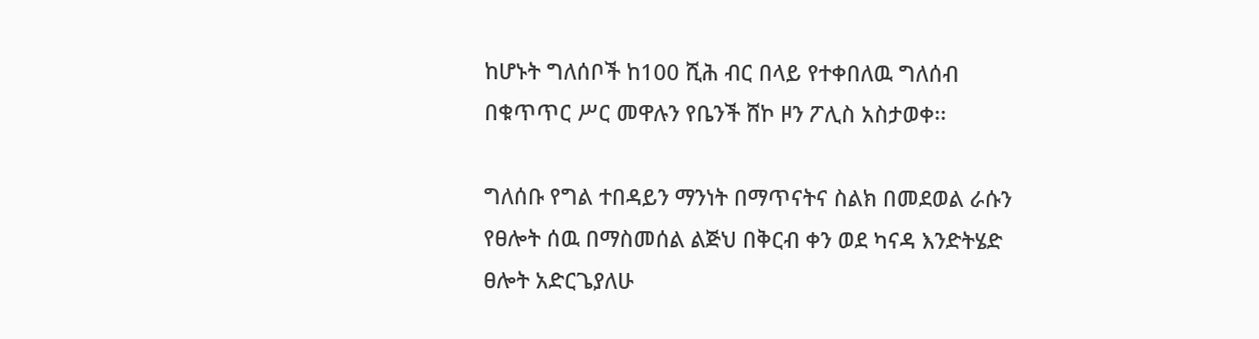ከሆኑት ግለሰቦች ከ100 ሺሕ ብር በላይ የተቀበለዉ ግለሰብ በቁጥጥር ሥር መዋሉን የቤንች ሸኮ ዞን ፖሊስ አስታወቀ፡፡

ግለሰቡ የግል ተበዳይን ማንነት በማጥናትና ስልክ በመደወል ራሱን የፀሎት ሰዉ በማስመሰል ልጅህ በቅርብ ቀን ወደ ካናዳ እንድትሄድ ፀሎት አድርጌያለሁ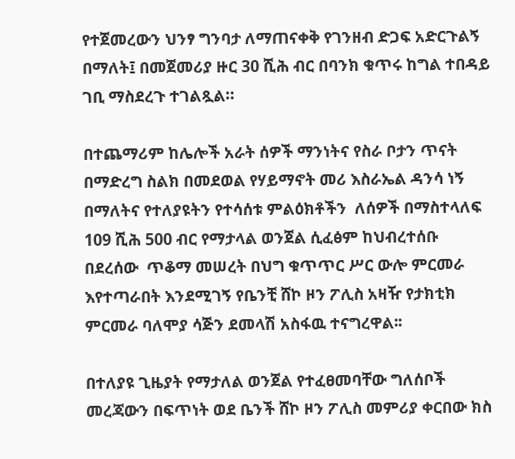የተጀመረውን ህንፃ ግንባታ ለማጠናቀቅ የገንዘብ ድጋፍ አድርጉልኝ በማለት፤ በመጀመሪያ ዙር 30 ሺሕ ብር በባንክ ቁጥሩ ከግል ተበዳይ ገቢ ማስደረጉ ተገልጿል።

በተጨማሪም ከሌሎች አራት ሰዎች ማንነትና የስራ ቦታን ጥናት በማድረግ ስልክ በመደወል የሃይማኖት መሪ እስራኤል ዳንሳ ነኝ በማለትና የተለያዩትን የተሳሰቱ ምልዕክቶችን  ለሰዎች በማስተላለፍ 109 ሺሕ 500 ብር የማታላል ወንጀል ሲፈፅም ከህብረተሰቡ በደረሰው  ጥቆማ መሠረት በህግ ቁጥጥር ሥር ውሎ ምርመራ እየተጣራበት እንደሚገኝ የቤንቺ ሸኮ ዞን ፖሊስ አዛዥ የታክቲክ ምርመራ ባለሞያ ሳጅን ደመላሽ አስፋዉ ተናግረዋል፡፡

በተለያዩ ጊዜያት የማታለል ወንጀል የተፈፀመባቸው ግለሰቦች መረጃውን በፍጥነት ወደ ቤንች ሸኮ ዞን ፖሊስ መምሪያ ቀርበው ክስ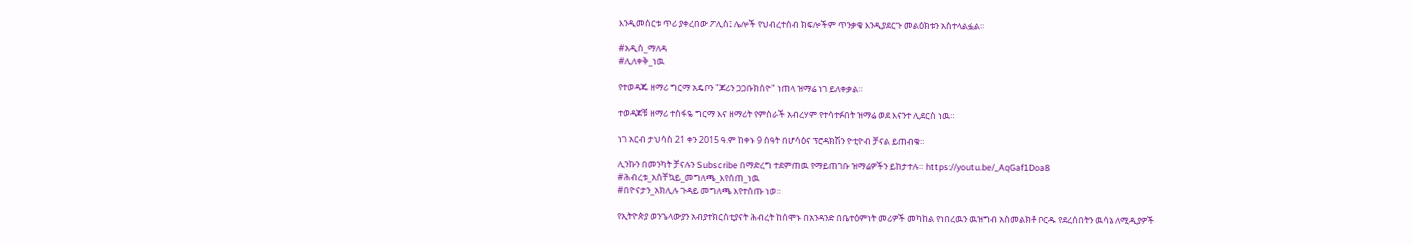እንዲመሰርቱ ጥሪ ያቀረበው ፖሊስ፤ ሌሎች የህብረተሰብ ክፍሎችም ጥንቃቄ እንዲያደርጉ መልዕክቱን አስተላልፏል፡፡

#አዲስ_ማለዳ
#ሊለቀቅ_ነዉ

የተወዳጁ ዘማሪ ግርማ አዴቦን "ጆሪን ጋጋቡክስዮ" ነጠላ ዝማሬ ነገ ይለቀቃል።

ተወዳጆቹ ዘማሪ ተስፋዬ ግርማ እና ዘማሪት የምስራች አብረሃም የተሳተፉበት ዝማሬ ወደ እናንተ ሊደርስ ነዉ።

ነገ አርብ ታህሳስ 21 ቀን 2015 ዓ.ም ከቀኑ 9 ሰዓት በሆሳዕና ፕሮዳክሽን ዮቲዮብ ቻናል ይጠብቁ።

ሊንኩን በመንካት ቻናሉን Subscribe በማድረግ ተደምጠዉ የማይጠገቡ ዝማሬዎችን ይከታተሉ። https://youtu.be/_AqGaf1Doa8
#ሕብረቱ_አስቸኳይ_መግለጫ_እየሰጠ_ነዉ
#በዮናታን_አክሊሉ ጉዳይ መግለጫ እየተሰጡ ነወ።

የኢትዮጵያ ወንጌላውያን አብያተክርስቲያናት ሕብረት ከሰሞኑ በአንዳንድ በቤተዕምነት መሪዎች መካከል የነበረዉን ዉዝግብ አስመልክቶ ቦርዱ የደረሰበትን ዉሳኔ ለሚዲያዎች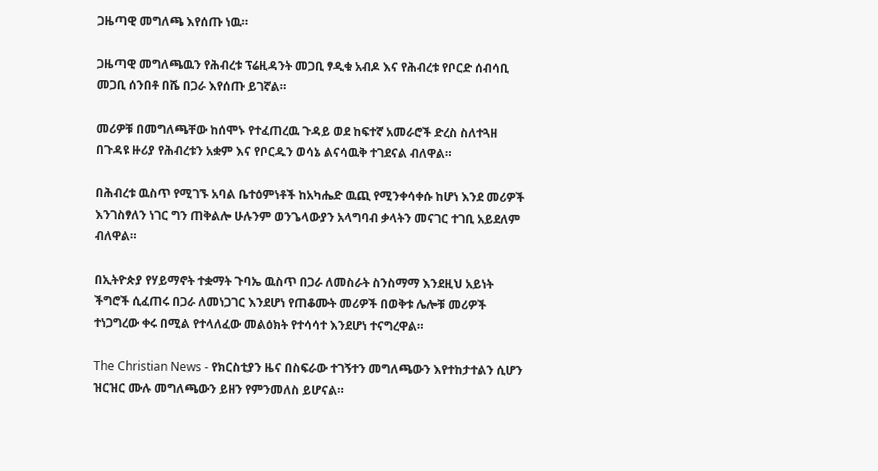ጋዜጣዊ መግለጫ እየሰጡ ነዉ።

ጋዜጣዊ መግለጫዉን የሕብረቱ ፕሬዚዳንት መጋቢ ፃዲቁ አብዶ እና የሕብረቱ የቦርድ ሰብሳቢ መጋቢ ሰንበቶ በሼ በጋራ እየሰጡ ይገኛል።

መሪዎቹ በመግለጫቸው ከሰሞኑ የተፈጠረዉ ጉዳይ ወደ ከፍተኛ አመራሮች ድረስ ስለተጓዘ በጉዳዩ ዙሪያ የሕብረቱን አቋም እና የቦርዱን ወሳኔ ልናሳዉቅ ተገደናል ብለዋል።

በሕብረቱ ዉስጥ የሚገኙ አባል ቤተዕምነቶች ከአካሔድ ዉጪ የሚንቀሳቀሱ ከሆነ እንደ መሪዎች እንገስፃለን ነገር ግን ጠቅልሎ ሁሉንም ወንጌላውያን አላግባብ ቃላትን መናገር ተገቢ አይደለም ብለዋል።

በኢትዮጵያ የሃይማኖት ተቋማት ጉባኤ ዉስጥ በጋራ ለመስራት ስንስማማ እንደዚህ አይነት ችግሮች ሲፈጠሩ በጋራ ለመነጋገር እንደሆነ የጠቆሙት መሪዎች በወቅቱ ሌሎቹ መሪዎች ተነጋግረው ቀሩ በሚል የተላለፈው መልዕክት የተሳሳተ እንደሆነ ተናግረዋል።

The Christian News - የክርስቲያን ዜና በስፍራው ተገኝተን መግለጫውን እየተከታተልን ሲሆን ዝርዝር ሙሉ መግለጫውን ይዘን የምንመለስ ይሆናል።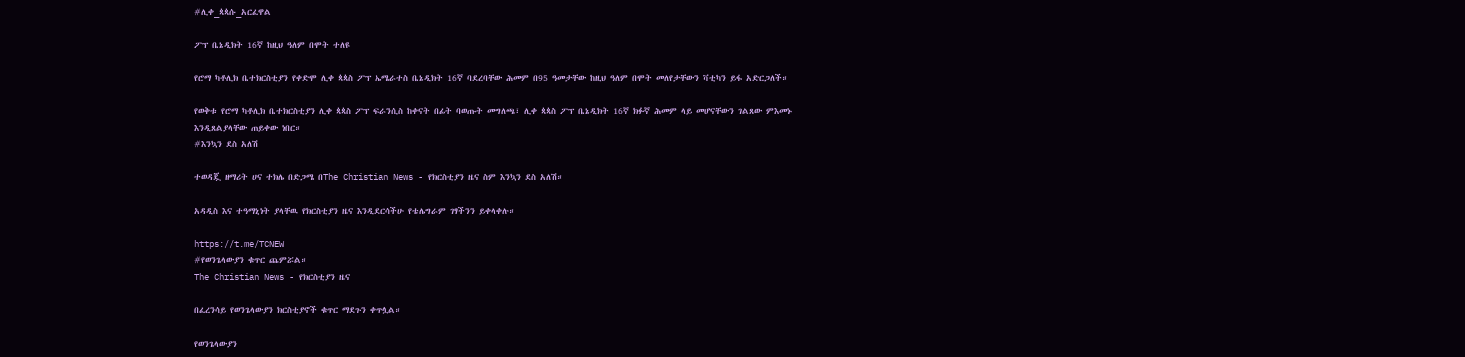#ሊቀ_ጳጳሱ_አርፈዋል

ፖፕ ቤኔዲክት 16ኛ ከዚህ ዓለም በሞት ተለዩ

የሮማ ካቶሊክ ቤተክርስቲያን የቀድሞ ሊቀ ጳጳስ ፖፕ ኤሜራተስ ቤኔዲክት 16ኛ ባደረባቸው ሕመም በ95 ዓመታቸው ከዚህ ዓለም በሞት መለየታቸውን ቫቲካን ይፋ አድርጋለች።

የወቅቱ የሮማ ካቶሊክ ቤተክርስቲያን ሊቀ ጳጳስ ፖፕ ፍራንሲስ ከቀናት በፊት ባወጡት መግለጫ፣ ሊቀ ጳጳስ ፖፕ ቤኔዲክት 16ኛ ክፉኛ ሕመም ላይ መሆናቸውን ገልጸው ምእመኑ እንዲጸልያላቸው ጠይቀው ነበር።
#እንኳን ደስ አለሽ

ተወዳጇ ዘማሪት ሀና ተክሌ በድጋሜ በThe Christian News - የክርስቲያን ዜና ስም እንኳን ደስ አለሽ።

አዳዲስ እና ተዓማኒነት ያላቸዉ የክርስቲያን ዜና እንዲደርሳችሁ የቴሌግራም ገፃችንን ይቀላቀሉ።

https://t.me/TCNEW
#የወንጌላውያን ቁጥር ጨምሯል።
The Christian News - የክርስቲያን ዜና

በፈረንሳይ የወንጌላውያን ክርስቲያኖች ቁጥር ማደጉን ቀጥሏል።

የወንጌላውያን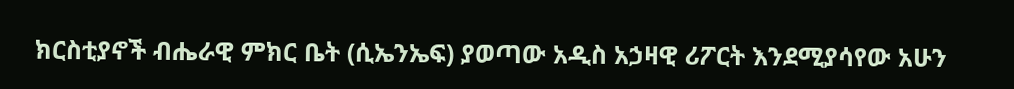ክርስቲያኖች ብሔራዊ ምክር ቤት (ሲኤንኤፍ) ያወጣው አዲስ አኃዛዊ ሪፖርት እንደሚያሳየው አሁን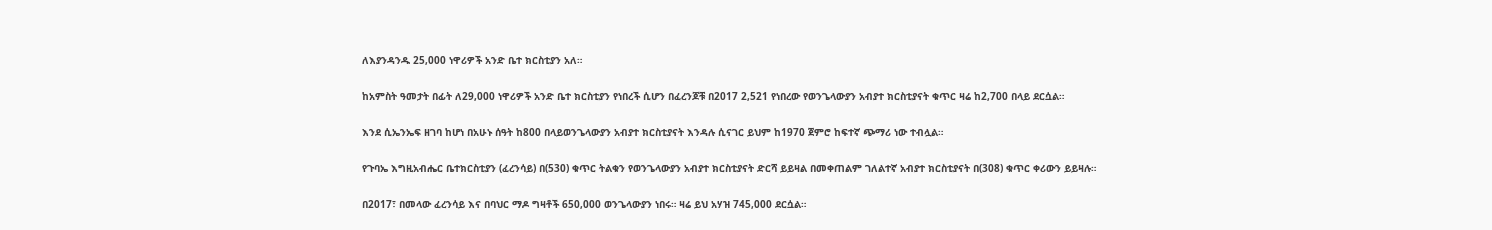ለእያንዳንዱ 25,000 ነዋሪዎች አንድ ቤተ ክርስቲያን አለ።

ከአምስት ዓመታት በፊት ለ29,000 ነዋሪዎች አንድ ቤተ ክርስቲያን የነበረች ሲሆን በፈረንጆቹ በ2017 2,521 የነበረው የወንጌላውያን አብያተ ክርስቲያናት ቁጥር ዛሬ ከ2,700 በላይ ደርሷል።

እንደ ሲኤንኤፍ ዘገባ ከሆነ በአሁኑ ሰዓት ከ800 በላይወንጌላውያን አብያተ ክርስቲያናት እንዳሉ ሲናገር ይህም ከ1970 ጀምሮ ከፍተኛ ጭማሪ ነው ተብሏል።

የጉባኤ እግዚአብሔር ቤተክርስቲያን (ፈረንሳይ) በ(530) ቁጥር ትልቁን የወንጌላውያን አብያተ ክርስቲያናት ድርሻ ይይዛል በመቀጠልም ገለልተኛ አብያተ ክርስቲያናት በ(308) ቁጥር ቀሪውን ይይዛሉ።

በ2017፣ በመላው ፈረንሳይ እና በባህር ማዶ ግዛቶች 650,000 ወንጌላውያን ነበሩ። ዛሬ ይህ አሃዝ 745,000 ደርሷል።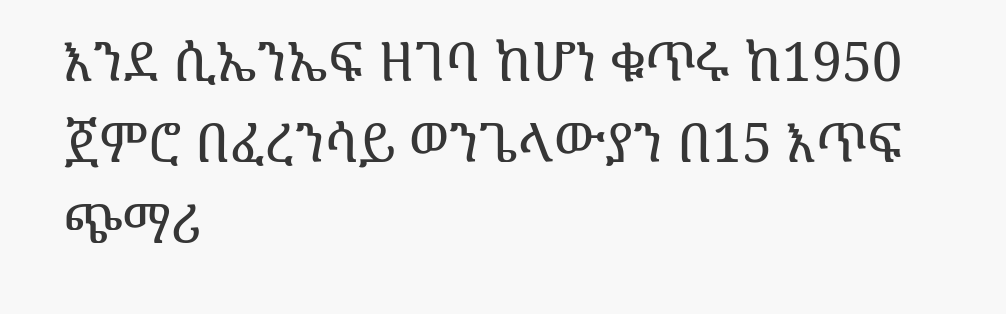እንደ ሲኤንኤፍ ዘገባ ከሆነ ቁጥሩ ከ1950 ጀምሮ በፈረንሳይ ወንጌላውያን በ15 እጥፍ ጭማሪ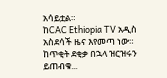አሳይቷል።
ከCAC Ethiopia TV አዲስ አስደሳች ዜና እየመጣ ነው። ከጥቂት ደቂቃ በኋላ ዝርዝሩን ይጠብቁ...